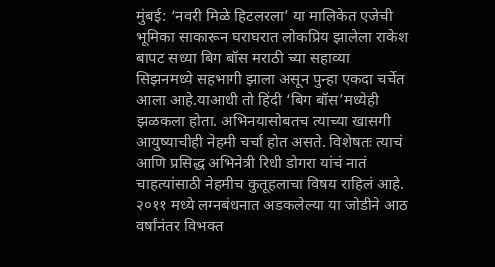मुंबई: ‘नवरी मिळे हिटलरला’ या मालिकेत एजेची भूमिका साकारून घराघरात लोकप्रिय झालेला राकेश बापट सध्या बिग बॉस मराठी च्या सहाव्या सिझनमध्ये सहभागी झाला असून पुन्हा एकदा चर्चेत आला आहे.याआधी तो हिंदी ‘बिग बॉस’मध्येही झळकला होता. अभिनयासोबतच त्याच्या खासगी आयुष्याचीही नेहमी चर्चा होत असते. विशेषतः त्याचं आणि प्रसिद्ध अभिनेत्री रिधी डोगरा यांचं नातं चाहत्यांसाठी नेहमीच कुतूहलाचा विषय राहिलं आहे.
२०११ मध्ये लग्नबंधनात अडकलेल्या या जोडीने आठ वर्षांनंतर विभक्त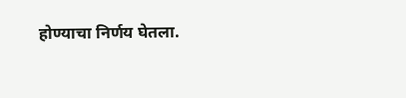होण्याचा निर्णय घेतला.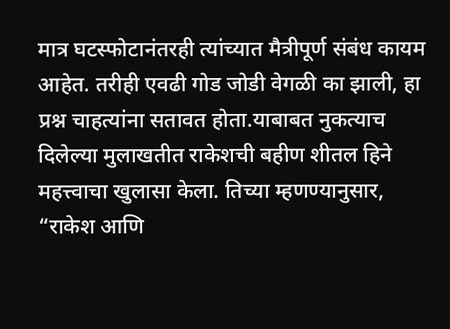मात्र घटस्फोटानंतरही त्यांच्यात मैत्रीपूर्ण संबंध कायम आहेत. तरीही एवढी गोड जोडी वेगळी का झाली, हा प्रश्न चाहत्यांना सतावत होता.याबाबत नुकत्याच दिलेल्या मुलाखतीत राकेशची बहीण शीतल हिने महत्त्वाचा खुलासा केला. तिच्या म्हणण्यानुसार, “राकेश आणि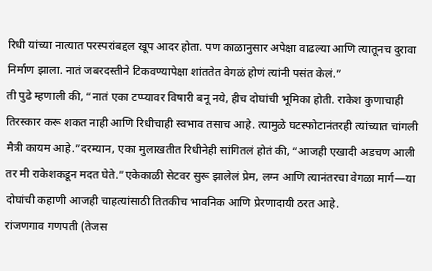रिधी यांच्या नात्यात परस्परांबद्दल खूप आदर होता. पण काळानुसार अपेक्षा वाढल्या आणि त्यातूनच दुरावा निर्माण झाला. नातं जबरदस्तीने टिकवण्यापेक्षा शांततेत वेगळं होणं त्यांनी पसंत केलं.”
ती पुढे म्हणाली की, “नातं एका टप्प्यावर विषारी बनू नये, हीच दोघांची भूमिका होती. राकेश कुणाचाही तिरस्कार करू शकत नाही आणि रिधीचाही स्वभाव तसाच आहे. त्यामुळे घटस्फोटानंतरही त्यांच्यात चांगली मैत्री कायम आहे.”दरम्यान, एका मुलाखतीत रिधीनेही सांगितलं होतं की, “आजही एखादी अडचण आली तर मी राकेशकडून मदत घेते.”एकेकाळी सेटवर सुरू झालेलं प्रेम, लग्न आणि त्यानंतरचा वेगळा मार्ग—या दोघांची कहाणी आजही चाहत्यांसाठी तितकीच भावनिक आणि प्रेरणादायी ठरत आहे.
रांजणगाव गणपती (तेजस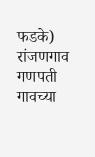फडके) रांजणगाव गणपती गावच्या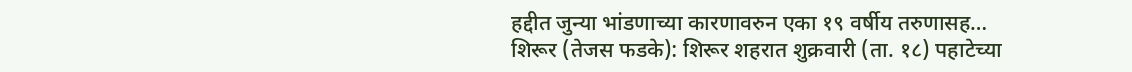हद्दीत जुन्या भांडणाच्या कारणावरुन एका १९ वर्षीय तरुणासह…
शिरूर (तेजस फडके): शिरूर शहरात शुक्रवारी (ता. १८) पहाटेच्या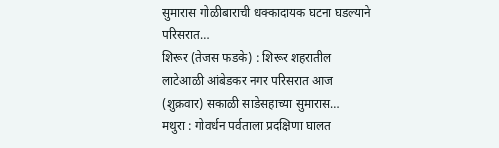सुमारास गोळीबाराची धक्कादायक घटना घडल्याने परिसरात…
शिरूर (तेजस फडके) : शिरूर शहरातील लाटेआळी आंबेडकर नगर परिसरात आज (शुक्रवार) सकाळी साडेसहाच्या सुमारास…
मथुरा : गोवर्धन पर्वताला प्रदक्षिणा घालत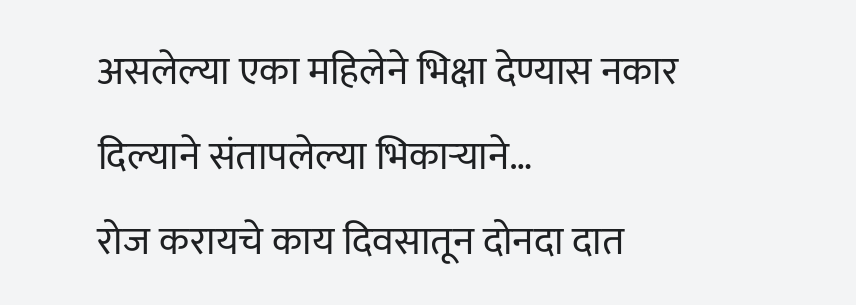असलेल्या एका महिलेने भिक्षा देण्यास नकार दिल्याने संतापलेल्या भिकाऱ्याने…
रोज करायचे काय दिवसातून दोनदा दात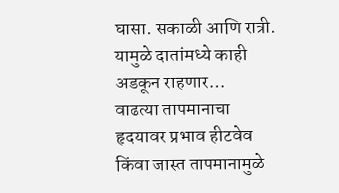घासा. सकाळी आणि रात्री. यामुळे दातांमध्ये काही अडकून राहणार…
वाढत्या तापमानाचा हृदयावर प्रभाव हीटवेव किंवा जास्त तापमानामुळे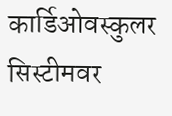कार्डिओवस्कुलर सिस्टीमवर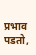प्रभाव पडतो,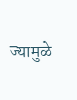ज्यामुळे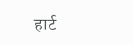हार्ट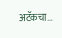अटॅकचा…